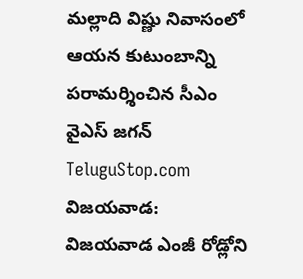మల్లాది విష్ణు నివాసంలో ఆయన కుటుంబాన్ని పరామర్శించిన సీఎం వైఎస్ జగన్
TeluguStop.com
విజయవాడ: విజయవాడ ఎంజీ రోడ్లోని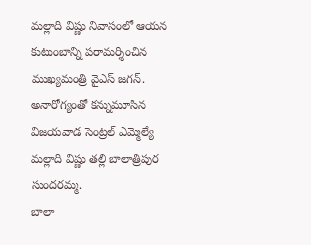మల్లాది విష్ణు నివాసంలో ఆయన కుటుంబాన్ని పరామర్శించిన ముఖ్యమంత్రి వైఎస్ జగన్.
అనారోగ్యంతో కన్నుమూసిన విజయవాడ సెంట్రల్ ఎమ్మెల్యే మల్లాది విష్ణు తల్లి బాలాత్రిపుర సుందరమ్మ.
బాలా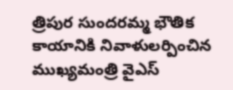త్రిపుర సుందరమ్మ భౌతిక కాయానికి నివాళులర్పించిన ముఖ్యమంత్రి వైఎస్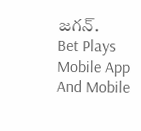జగన్.
Bet Plays Mobile App And Mobile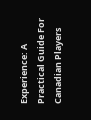Experience: A Practical Guide For Canadian Players